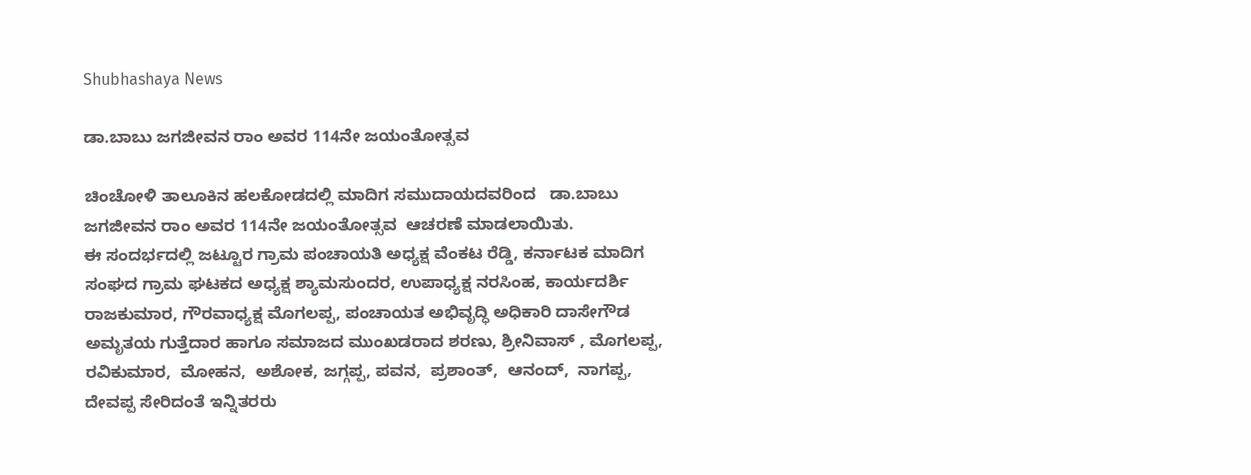Shubhashaya News

ಡಾ.ಬಾಬು ಜಗಜೀವನ ರಾಂ ಅವರ 114ನೇ ಜಯಂತೋತ್ಸವ

ಚಿಂಚೋಳಿ ತಾಲೂಕಿನ ಹಲಕೋಡದಲ್ಲಿ ಮಾದಿಗ ಸಮುದಾಯದವರಿಂದ   ಡಾ.ಬಾಬು ಜಗಜೀವನ ರಾಂ ಅವರ 114ನೇ ಜಯಂತೋತ್ಸವ  ಆಚರಣೆ ಮಾಡಲಾಯಿತು.
ಈ ಸಂದರ್ಭದಲ್ಲಿ ಜಟ್ಟೂರ ಗ್ರಾಮ ಪಂಚಾಯತಿ ಅಧ್ಯಕ್ಷ ವೆಂಕಟ ರೆಡ್ಡಿ, ಕರ್ನಾಟಕ ಮಾದಿಗ ಸಂಘದ ಗ್ರಾಮ ಘಟಕದ ಅಧ್ಯಕ್ಷ ಶ್ಯಾಮಸುಂದರ, ಉಪಾಧ್ಯಕ್ಷ ನರಸಿಂಹ, ಕಾರ್ಯದರ್ಶಿ ರಾಜಕುಮಾರ, ಗೌರವಾಧ್ಯಕ್ಷ ಮೊಗಲಪ್ಪ, ಪಂಚಾಯತ ಅಭಿವೃದ್ಧಿ ಅಧಿಕಾರಿ ದಾಸೇಗೌಡ ಅಮೃತಯ ಗುತ್ತೆದಾರ ಹಾಗೂ ಸಮಾಜದ ಮುಂಖಡರಾದ ಶರಣು, ಶ್ರೀನಿವಾಸ್ , ಮೊಗಲಪ್ಪ, ರವಿಕುಮಾರ,  ಮೋಹನ,  ಅಶೋಕ, ಜಗ್ಗಪ್ಪ, ಪವನ,  ಪ್ರಶಾಂತ್,  ಆನಂದ್,  ನಾಗಪ್ಪ,  ದೇವಪ್ಪ ಸೇರಿದಂತೆ ಇನ್ನಿತರರು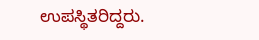ಉಪಸ್ಥಿತರಿದ್ದರು.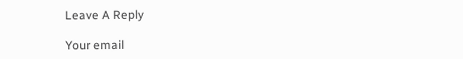Leave A Reply

Your email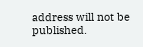address will not be published.